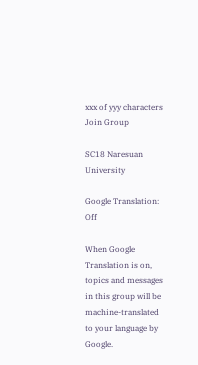xxx of yyy characters
Join Group

SC18 Naresuan University

Google Translation: Off

When Google Translation is on, topics and messages in this group will be machine-translated to your language by Google.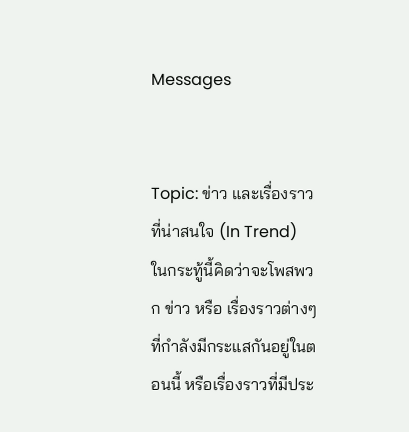Messages


Topic: ข่าว และเรื่องราวที่น่าสนใจ (In Trend)
ในกระทู้นี้คิดว่าจะโพสพวก ข่าว หรือ เรื่องราวต่างๆที่กำลังมีกระแสกันอยู่ในตอนนี้ หรือเรื่องราวที่มีประ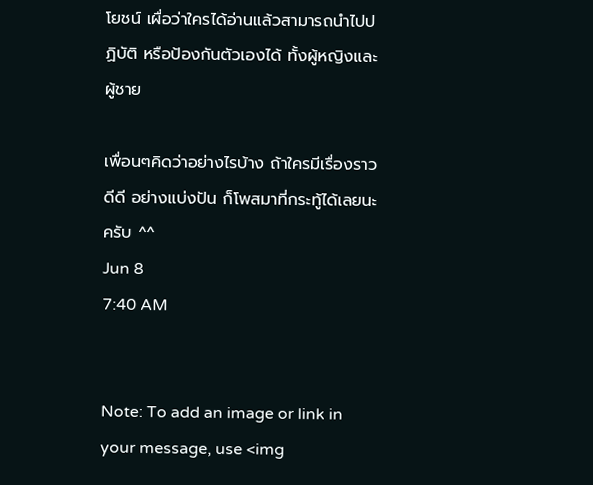โยชน์ เผื่อว่าใครได้อ่านแล้วสามารถนำไปปฏิบัติ หรือป้องกันตัวเองได้ ทั้งผู้หญิงและผู้ชาย

เพื่อนๆคิดว่าอย่างไรบ้าง ถ้าใครมีเรื่องราวดีดี อย่างแบ่งปัน ก็โพสมาที่กระทู้ได้เลยนะครับ ^^
Jun 8
7:40 AM


Note: To add an image or link in your message, use <img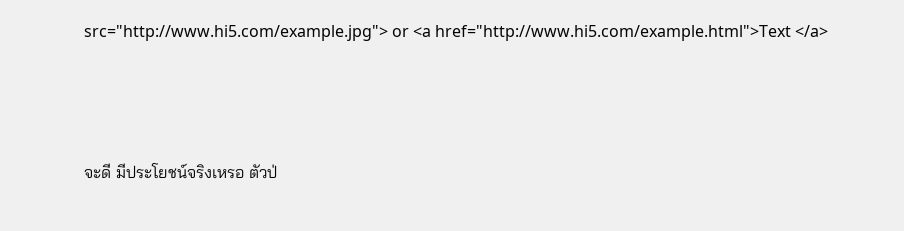src="http://www.hi5.com/example.jpg"> or <a href="http://www.hi5.com/example.html">Text </a>





จะดี มีประโยชน์จริงเหรอ ตัวป่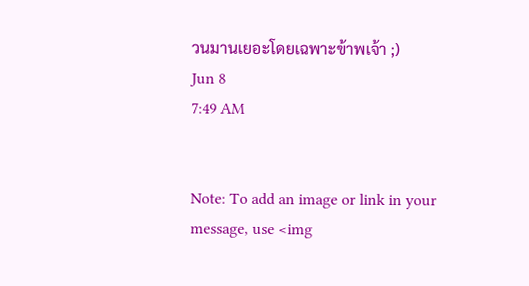วนมานเยอะโดยเฉพาะข้าพเจ้า ;)
Jun 8
7:49 AM


Note: To add an image or link in your message, use <img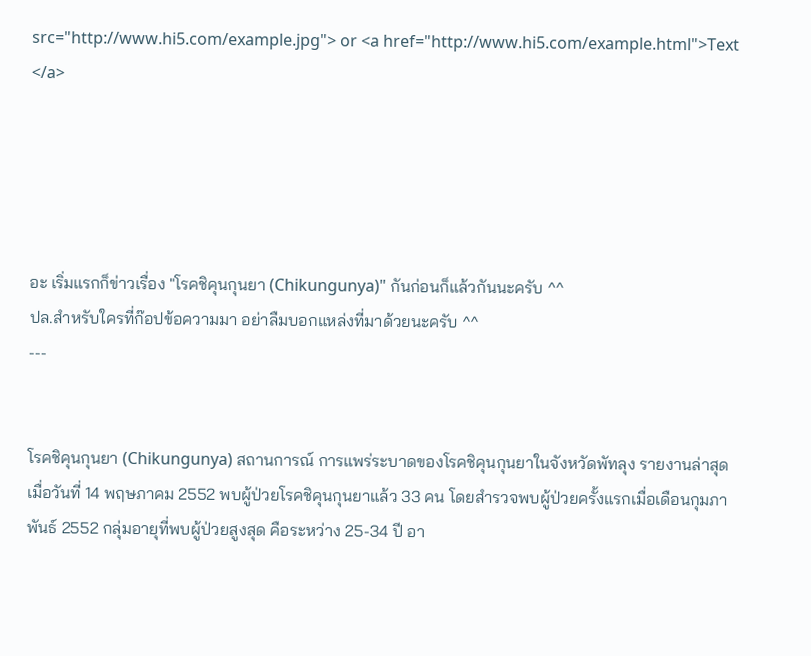src="http://www.hi5.com/example.jpg"> or <a href="http://www.hi5.com/example.html">Text </a>





อะ เริ่มแรกก็ข่าวเรื่อง "โรคชิคุนกุนยา (Chikungunya)" กันก่อนก็แล้วกันนะครับ ^^
ปล.สำหรับใครที่ก๊อปข้อความมา อย่าลืมบอกแหล่งที่มาด้วยนะครับ ^^
---


โรคชิคุนกุนยา (Chikungunya) สถานการณ์ การแพร่ระบาดของโรคชิคุนกุนยาในจังหวัดพัทลุง รายงานล่าสุดเมื่อวันที่ 14 พฤษภาคม 2552 พบผู้ป่วยโรคชิคุนกุนยาแล้ว 33 คน โดยสำรวจพบผู้ป่วยครั้งแรกเมื่อเดือนกุมภาพันธ์ 2552 กลุ่มอายุที่พบผู้ป่วยสูงสุด คือระหว่าง 25-34 ปี อา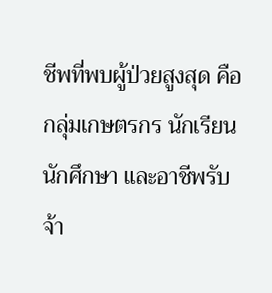ชีพที่พบผู้ป่วยสูงสุด คือกลุ่มเกษตรกร นักเรียน นักศึกษา และอาชีพรับจ้า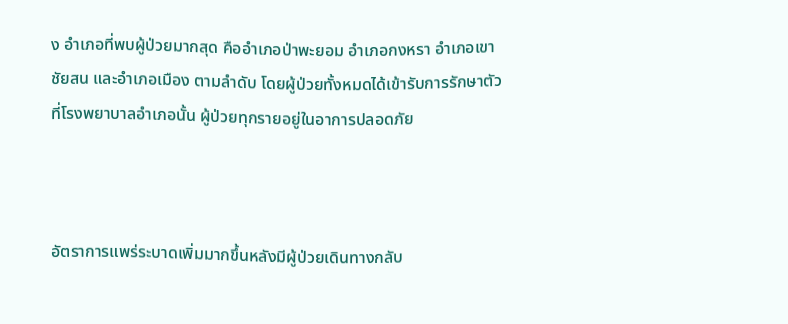ง อำเภอที่พบผู้ป่วยมากสุด คืออำเภอป่าพะยอม อำเภอกงหรา อำเภอเขาชัยสน และอำเภอเมือง ตามลำดับ โดยผู้ป่วยทั้งหมดได้เข้ารับการรักษาตัวที่โรงพยาบาลอำเภอนั้น ผู้ป่วยทุกรายอยู่ในอาการปลอดภัย



อัตราการแพร่ระบาดเพิ่มมากขึ้นหลังมีผู้ป่วยเดินทางกลับ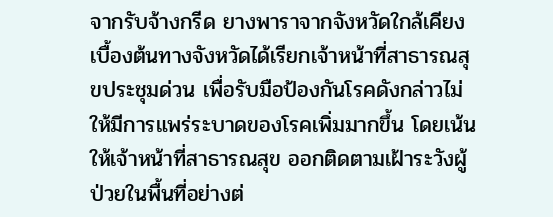จากรับจ้างกรีด ยางพาราจากจังหวัดใกล้เคียง เบื้องต้นทางจังหวัดได้เรียกเจ้าหน้าที่สาธารณสุขประชุมด่วน เพื่อรับมือป้องกันโรคดังกล่าวไม่ให้มีการแพร่ระบาดของโรคเพิ่มมากขึ้น โดยเน้นให้เจ้าหน้าที่สาธารณสุข ออกติดตามเฝ้าระวังผู้ป่วยในพื้นที่อย่างต่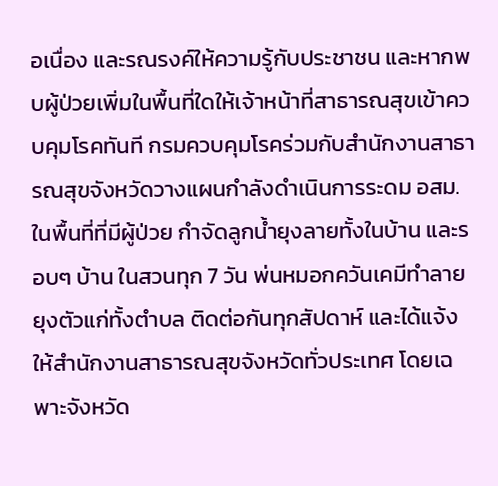อเนื่อง และรณรงค์ให้ความรู้กับประชาชน และหากพบผู้ป่วยเพิ่มในพื้นที่ใดให้เจ้าหน้าที่สาธารณสุขเข้าควบคุมโรคทันที กรมควบคุมโรคร่วมกับสำนักงานสาธารณสุขจังหวัดวางแผนกำลังดำเนินการระดม อสม.ในพื้นที่ที่มีผู้ป่วย กำจัดลูกน้ำยุงลายทั้งในบ้าน และรอบๆ บ้าน ในสวนทุก 7 วัน พ่นหมอกควันเคมีทำลายยุงตัวแก่ทั้งตำบล ติดต่อกันทุกสัปดาห์ และได้แจ้งให้สำนักงานสาธารณสุขจังหวัดทั่วประเทศ โดยเฉพาะจังหวัด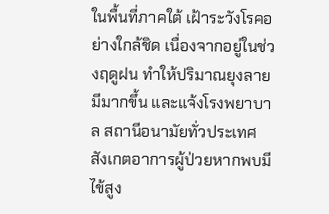ในพื้นที่ภาคใต้ เฝ้าระวังโรคอย่างใกล้ชิด เนื่องจากอยู่ในช่วงฤดูฝน ทำให้ปริมาณยุงลายมีมากขึ้น และแจ้งโรงพยาบาล สถานีอนามัยทั่วประเทศ สังเกตอาการผู้ป่วยหากพบมีไข้สูง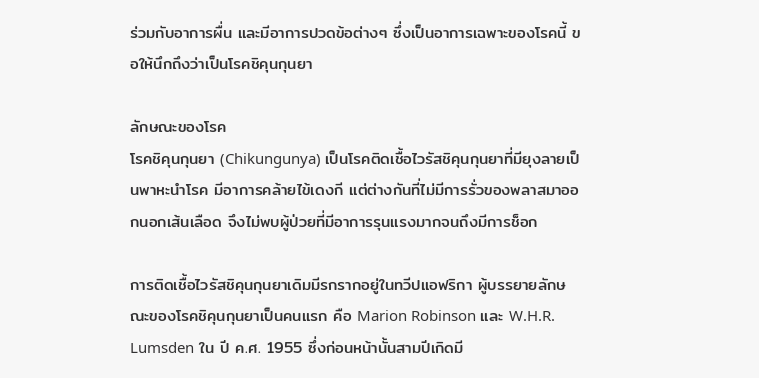ร่วมกับอาการผื่น และมีอาการปวดข้อต่างๆ ซึ่งเป็นอาการเฉพาะของโรคนี้ ขอให้นึกถึงว่าเป็นโรคชิคุนกุนยา

ลักษณะของโรค
โรคชิคุนกุนยา (Chikungunya) เป็นโรคติดเชื้อไวรัสชิคุนกุนยาที่มียุงลายเป็นพาหะนำโรค มีอาการคล้ายไข้เดงกี แต่ต่างกันที่ไม่มีการรั่วของพลาสมาออกนอกเส้นเลือด จึงไม่พบผู้ป่วยที่มีอาการรุนแรงมากจนถึงมีการช็อก

การติดเชื้อไวรัสชิคุนกุนยาเดิมมีรกรากอยู่ในทวีปแอฟริกา ผู้บรรยายลักษณะของโรคชิคุนกุนยาเป็นคนแรก คือ Marion Robinson และ W.H.R. Lumsden ใน ปี ค.ศ. 1955 ซึ่งก่อนหน้านั้นสามปีเกิดมี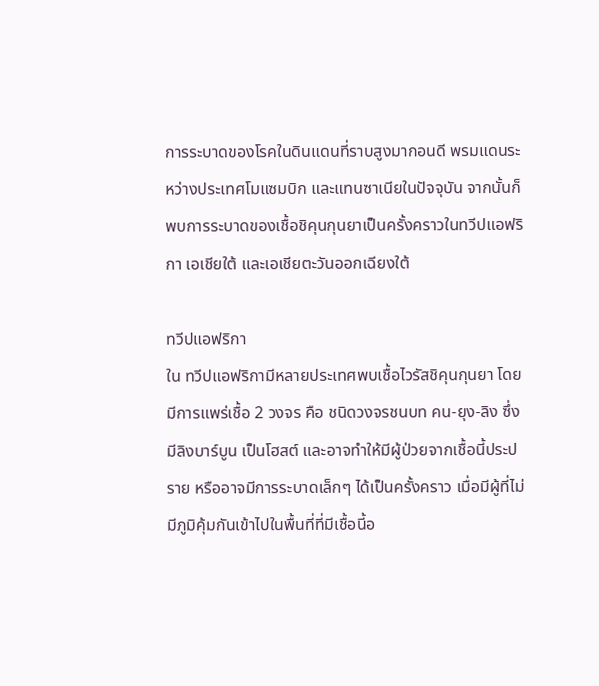การระบาดของโรคในดินแดนที่ราบสูงมากอนดี พรมแดนระหว่างประเทศโมแซมบิก และแทนซาเนียในปัจจุบัน จากนั้นก็พบการระบาดของเชื้อชิคุนกุนยาเป็นครั้งคราวในทวีปแอฟริกา เอเชียใต้ และเอเชียตะวันออกเฉียงใต้

ทวีปแอฟริกา
ใน ทวีปแอฟริกามีหลายประเทศพบเชื้อไวรัสชิคุนกุนยา โดยมีการแพร่เชื้อ 2 วงจร คือ ชนิดวงจรชนบท คน-ยุง-ลิง ซึ่งมีลิงบาร์บูน เป็นโฮสต์ และอาจทำให้มีผู้ป่วยจากเชื้อนี้ประปราย หรืออาจมีการระบาดเล็กๆ ได้เป็นครั้งคราว เมื่อมีผู้ที่ไม่มีภูมิคุ้มกันเข้าไปในพื้นที่ที่มีเชื้อนี้อ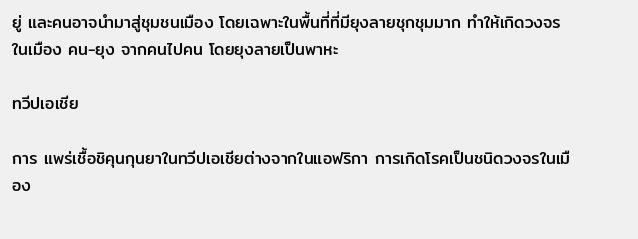ยู่ และคนอาจนำมาสู่ชุมชนเมือง โดยเฉพาะในพื้นที่ที่มียุงลายชุกชุมมาก ทำให้เกิดวงจรในเมือง คน-ยุง จากคนไปคน โดยยุงลายเป็นพาหะ

ทวีปเอเชีย

การ แพร่เชื้อชิคุนกุนยาในทวีปเอเชียต่างจากในแอฟริกา การเกิดโรคเป็นชนิดวงจรในเมือง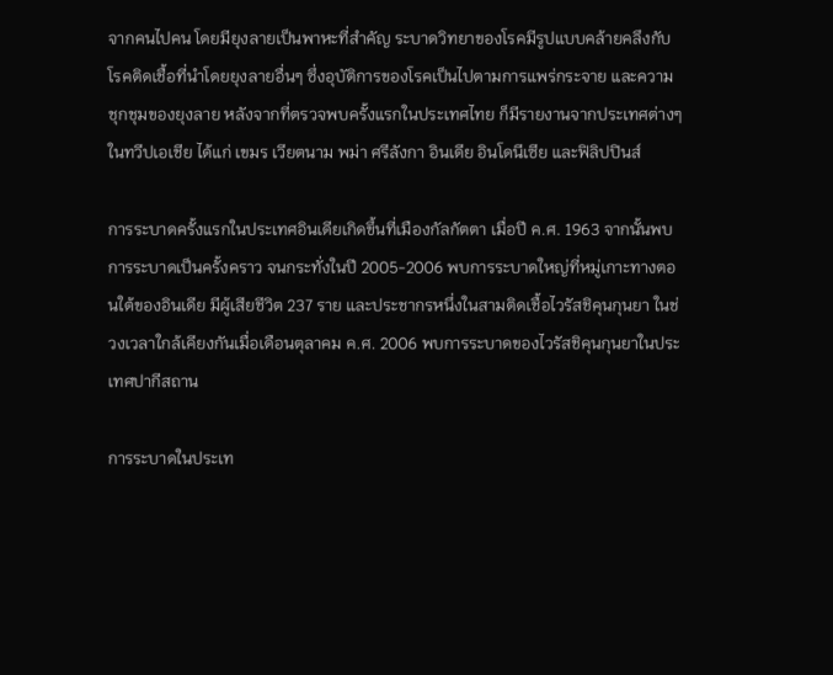จากคนไปคน โดยมียุงลายเป็นพาหะที่สำคัญ ระบาดวิทยาของโรคมีรูปแบบคล้ายคลึงกับโรคติดเชื้อที่นำโดยยุงลายอื่นๆ ซึ่งอุบัติการของโรคเป็นไปตามการแพร่กระจาย และความชุกชุมของยุงลาย หลังจากที่ตรวจพบครั้งแรกในประเทศไทย ก็มีรายงานจากประเทศต่างๆ ในทวีปเอเชีย ได้แก่ เขมร เวียตนาม พม่า ศรีลังกา อินเดีย อินโดนีเซีย และฟิลิปปินส์

การระบาดครั้งแรกในประเทศอินเดียเกิดขึ้นที่เมืองกัลกัตตา เมื่อปี ค.ศ. 1963 จากนั้นพบการระบาดเป็นครั้งคราว จนกระทั่งในปี 2005-2006 พบการระบาดใหญ่ที่หมู่เกาะทางตอนใต้ของอินเดีย มีผู้เสียชีวิต 237 ราย และประชากรหนึ่งในสามติดเชื้อไวรัสชิคุนกุนยา ในช่วงเวลาใกล้เคียงกันเมื่อเดือนตุลาคม ค.ศ. 2006 พบการระบาดของไวรัสชิคุนกุนยาในประเทศปากีสถาน

การระบาดในประเท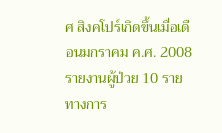ศ สิงคโปร์เกิดขึ้นเมื่อเดือนมกราคม ค.ศ. 2008 รายงานผู้ป่วย 10 ราย ทางการ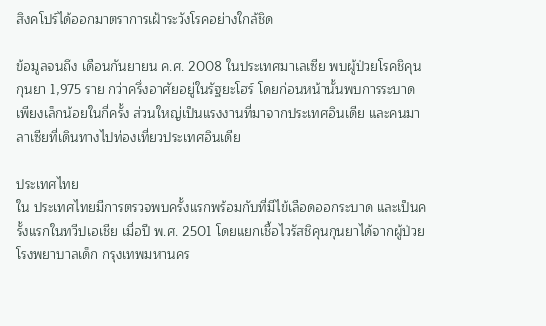สิงคโปร์ได้ออกมาตราการเฝ้าระวังโรคอย่างใกล้ชิด

ข้อมูลจนถึง เดือนกันยายน ค.ศ. 2008 ในประเทศมาเลเซีย พบผู้ป่วยโรคชิคุนกุนยา 1,975 ราย กว่าครึ่งอาศัยอยู่ในรัฐยะโฮร์ โดยก่อนหน้านั้นพบการระบาดเพียงเล็กน้อยในกี่ครั้ง ส่วนใหญ่เป็นแรงงานที่มาจากประเทศอินเดีย และคนมาลาเซียที่เดินทางไปท่องเที่ยวประเทศอินเดีย

ประเทศไทย
ใน ประเทศไทยมีการตรวจพบครั้งแรกพร้อมกับที่มีไข้เลือดออกระบาด และเป็นครั้งแรกในทวีปเอเชีย เมื่อปี พ.ศ. 2501 โดยแยกเชื้อไวรัสชิคุนกุนยาได้จากผู้ป่วยโรงพยาบาลเด็ก กรุงเทพมหานคร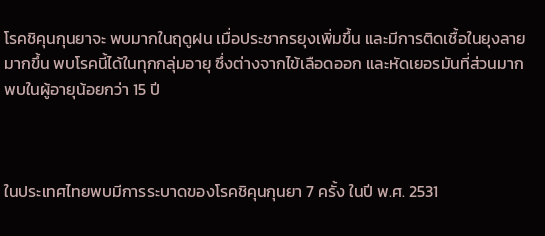โรคชิคุนกุนยาจะ พบมากในฤดูฝน เมื่อประชากรยุงเพิ่มขึ้น และมีการติดเชื้อในยุงลายมากขึ้น พบโรคนี้ได้ในทุกกลุ่มอายุ ซึ่งต่างจากไข้เลือดออก และหัดเยอรมันที่ส่วนมากพบในผู้อายุน้อยกว่า 15 ปี



ในประเทศไทยพบมีการระบาดของโรคชิคุนกุนยา 7 ครั้ง ในปี พ.ศ. 2531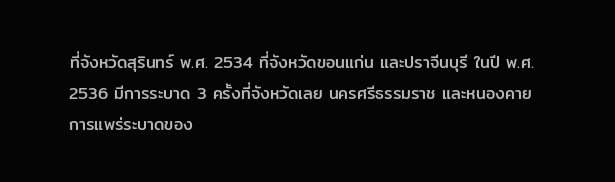ที่จังหวัดสุรินทร์ พ.ศ. 2534 ที่จังหวัดขอนแก่น และปราจีนบุรี ในปี พ.ศ. 2536 มีการระบาด 3 ครั้งที่จังหวัดเลย นครศรีธรรมราช และหนองคาย การแพร่ระบาดของ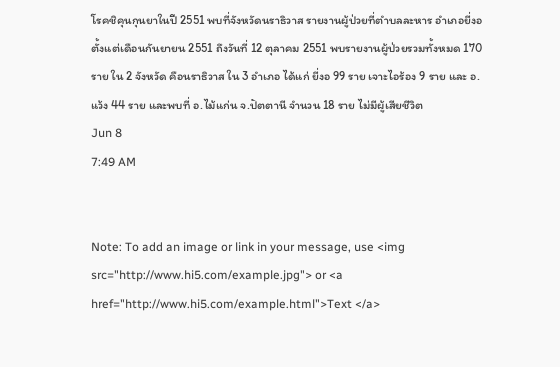โรคชิคุนกุนยาในปี 2551 พบที่จังหวัดนราธิวาส รายงานผู้ป่วยที่ตำบลละหาร อำเภอยี่งอ ตั้งแต่เดือนกันยายน 2551 ถึงวันที่ 12 ตุลาคม 2551 พบรายงานผู้ป่วยรวมทั้งหมด 170 ราย ใน 2 จังหวัด คือนราธิวาส ใน 3 อำเภอ ได้แก่ ยี่งอ 99 ราย เจาะไอร้อง 9 ราย และ อ.แว้ง 44 ราย และพบที่ อ.ไม้แก่น จ.ปัตตานี จำนวน 18 ราย ไม่มีผู้เสียชีวิต
Jun 8
7:49 AM


Note: To add an image or link in your message, use <img src="http://www.hi5.com/example.jpg"> or <a href="http://www.hi5.com/example.html">Text </a>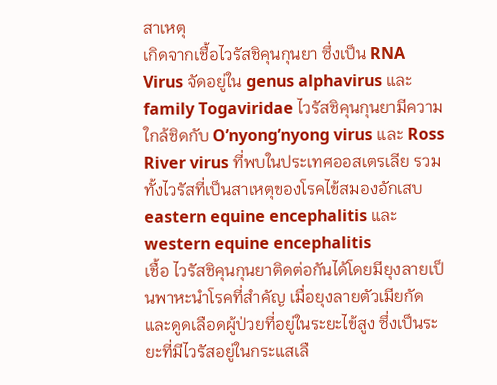สาเหตุ
เกิดจากเชื้อไวรัสชิคุนกุนยา ซึ่งเป็น RNA Virus จัดอยู่ใน genus alphavirus และ family Togaviridae ไวรัสชิคุนกุนยามีความใกล้ชิดกับ O’nyong’nyong virus และ Ross River virus ที่พบในประเทศออสเตรเลีย รวมทั้งไวรัสที่เป็นสาเหตุของโรคไข้สมองอักเสบ eastern equine encephalitis และ western equine encephalitis
เชื้อ ไวรัสชิคุนกุนยาติดต่อกันได้โดยมียุงลายเป็นพาหะนำโรคที่สำคัญ เมื่อยุงลายตัวเมียกัด และดูดเลือดผู้ป่วยที่อยู่ในระยะไข้สูง ซึ่งเป็นระยะที่มีไวรัสอยู่ในกระแสเลื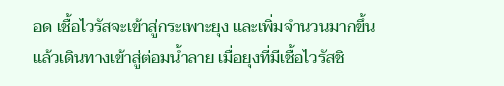อด เชื้อไวรัสจะเข้าสู่กระเพาะยุง และเพิ่มจำนวนมากขึ้น แล้วเดินทางเข้าสู่ต่อมน้ำลาย เมื่อยุงที่มีเชื้อไวรัสชิ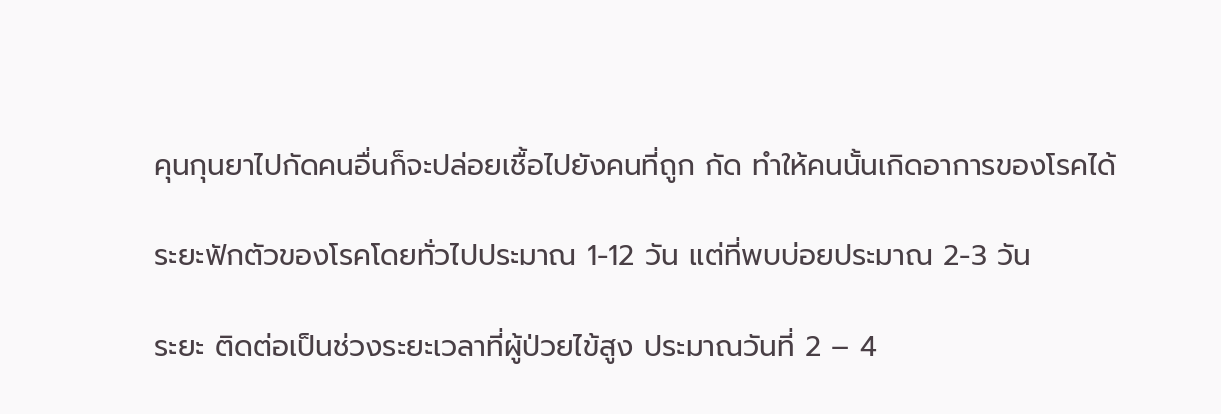คุนกุนยาไปกัดคนอื่นก็จะปล่อยเชื้อไปยังคนที่ถูก กัด ทำให้คนนั้นเกิดอาการของโรคได้

ระยะฟักตัวของโรคโดยทั่วไปประมาณ 1-12 วัน แต่ที่พบบ่อยประมาณ 2-3 วัน

ระยะ ติดต่อเป็นช่วงระยะเวลาที่ผู้ป่วยไข้สูง ประมาณวันที่ 2 – 4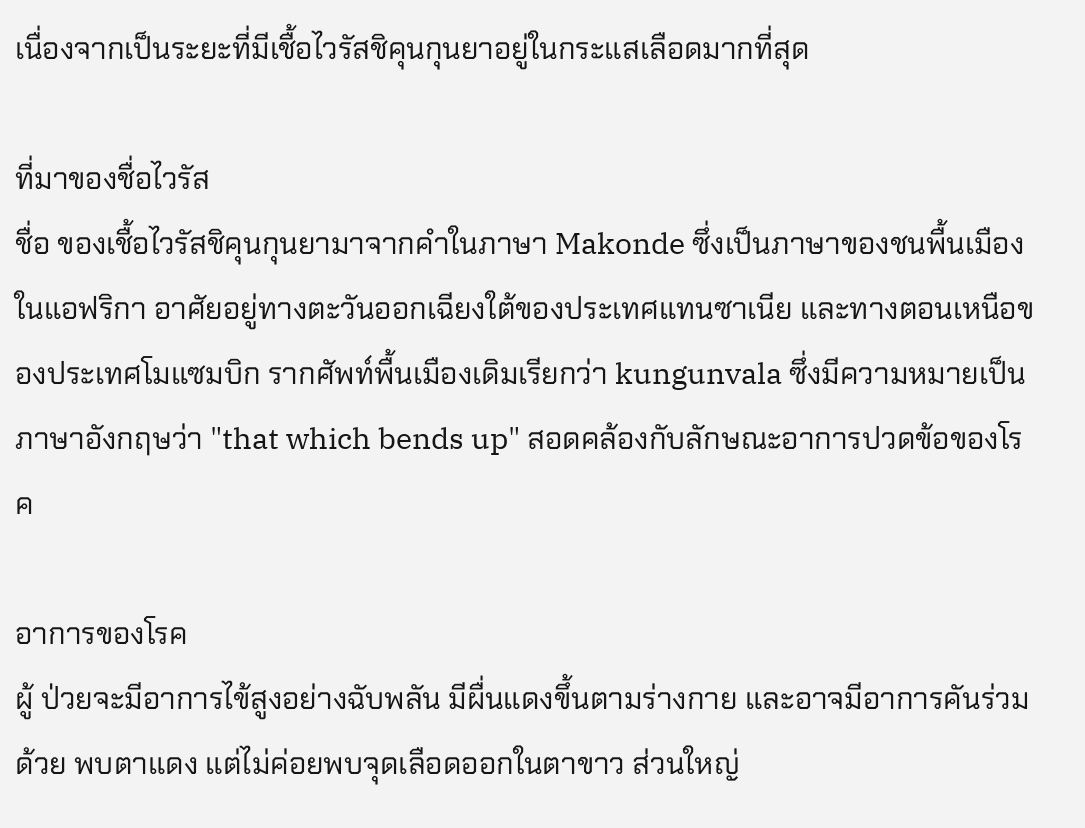เนื่องจากเป็นระยะที่มีเชื้อไวรัสชิคุนกุนยาอยู่ในกระแสเลือดมากที่สุด

ที่มาของชื่อไวรัส
ชื่อ ของเชื้อไวรัสชิคุนกุนยามาจากคำในภาษา Makonde ซึ่งเป็นภาษาของชนพื้นเมืองในแอฟริกา อาศัยอยู่ทางตะวันออกเฉียงใต้ของประเทศแทนซาเนีย และทางตอนเหนือของประเทศโมแซมบิก รากศัพท์พื้นเมืองเดิมเรียกว่า kungunvala ซึ่งมีความหมายเป็นภาษาอังกฤษว่า "that which bends up" สอดคล้องกับลักษณะอาการปวดข้อของโรค

อาการของโรค
ผู้ ป่วยจะมีอาการไข้สูงอย่างฉับพลัน มีผื่นแดงขึ้นตามร่างกาย และอาจมีอาการคันร่วมด้วย พบตาแดง แต่ไม่ค่อยพบจุดเลือดออกในตาขาว ส่วนใหญ่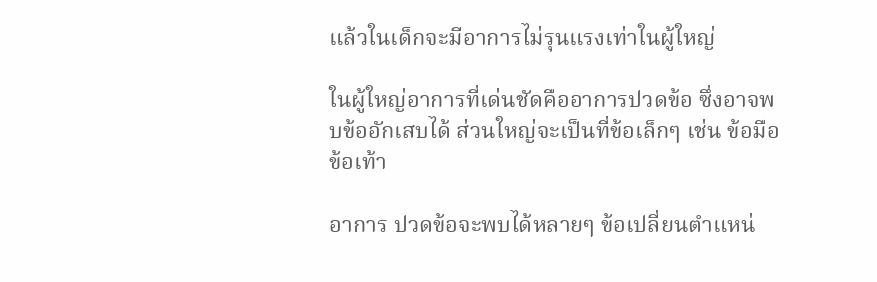แล้วในเด็กจะมีอาการไม่รุนแรงเท่าในผู้ใหญ่

ในผู้ใหญ่อาการที่เด่นชัดคืออาการปวดข้อ ซึ่งอาจพบข้ออักเสบได้ ส่วนใหญ่จะเป็นที่ข้อเล็กๆ เช่น ข้อมือ ข้อเท้า

อาการ ปวดข้อจะพบได้หลายๆ ข้อเปลี่ยนตำแหน่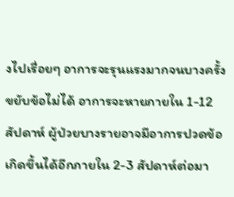งไปเรื่อยๆ อาการจะรุนแรงมากจนบางครั้งขยับข้อไม่ได้ อาการจะหายภายใน 1-12 สัปดาห์ ผู้ป่วยบางรายอาจมีอาการปวดข้อเกิดขึ้นได้อีกภายใน 2-3 สัปดาห์ต่อมา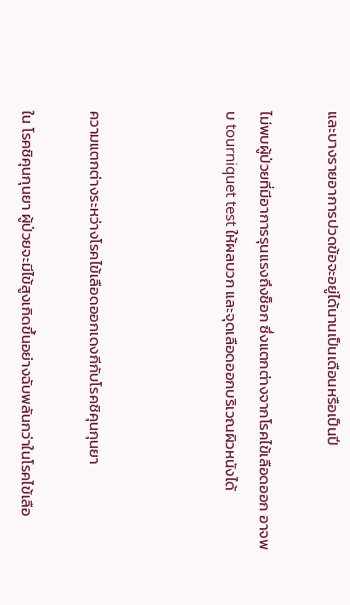และบางรายอาการปวดข้อจะอยู่ได้นานเป็นเดือนหรือเป็นปี

ไม่พบผู้ป่วยที่มีอาการรุนแรงถึงช็อก ซึ่งแตกต่างจากโรคไข้เลือดออก อาจพบ tourniquet test ให้ผลบวก และจุดเลือดออกบริเวณผิวหนังได้



ความแตกต่างระหว่างโรคไข้เลือดออกเดงกีกับโรคชิคุนกุนยา

ใน โรคชิคุนกุนยา ผู้ป่วยจะมีไข้สูงเกิดขึ้นอย่างฉับพลันกว่าในโรคไข้เลือ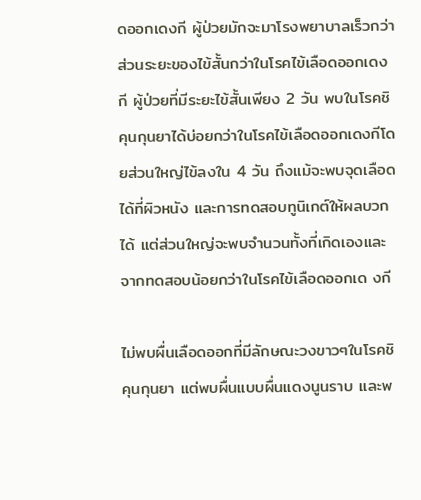ดออกเดงกี ผู้ป่วยมักจะมาโรงพยาบาลเร็วกว่า ส่วนระยะของไข้สั้นกว่าในโรคไข้เลือดออกเดงกี ผู้ป่วยที่มีระยะไข้สั้นเพียง 2 วัน พบในโรคชิคุนกุนยาได้บ่อยกว่าในโรคไข้เลือดออกเดงกีโดยส่วนใหญ่ไข้ลงใน 4 วัน ถึงแม้จะพบจุดเลือดได้ที่ผิวหนัง และการทดสอบทูนิเกต์ให้ผลบวกได้ แต่ส่วนใหญ่จะพบจำนวนทั้งที่เกิดเองและจากทดสอบน้อยกว่าในโรคไข้เลือดออกเด งกี

ไม่พบผื่นเลือดออกที่มีลักษณะวงขาวๆในโรคชิคุนกุนยา แต่พบผื่นแบบผื่นแดงนูนราบ และพ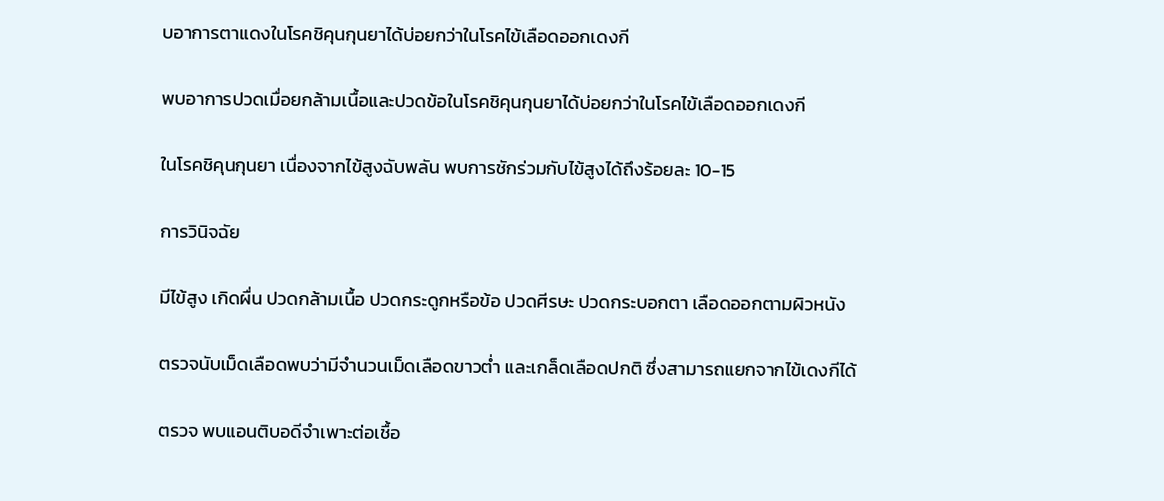บอาการตาแดงในโรคชิคุนกุนยาได้บ่อยกว่าในโรคไข้เลือดออกเดงกี

พบอาการปวดเมื่อยกล้ามเนื้อและปวดข้อในโรคชิคุนกุนยาได้บ่อยกว่าในโรคไข้เลือดออกเดงกี

ในโรคชิคุนกุนยา เนื่องจากไข้สูงฉับพลัน พบการชักร่วมกับไข้สูงได้ถึงร้อยละ 10-15

การวินิจฉัย

มีไข้สูง เกิดผื่น ปวดกล้ามเนื้อ ปวดกระดูกหรือข้อ ปวดศีรษะ ปวดกระบอกตา เลือดออกตามผิวหนัง

ตรวจนับเม็ดเลือดพบว่ามีจำนวนเม็ดเลือดขาวต่ำ และเกล็ดเลือดปกติ ซึ่งสามารถแยกจากไข้เดงกีได้

ตรวจ พบแอนติบอดีจำเพาะต่อเชื้อ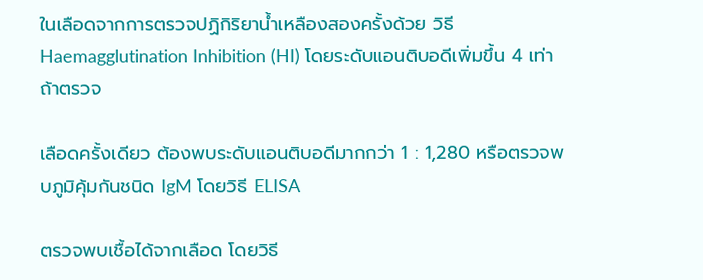ในเลือดจากการตรวจปฏิกิริยาน้ำเหลืองสองครั้งด้วย วิธี Haemagglutination Inhibition (HI) โดยระดับแอนติบอดีเพิ่มขึ้น 4 เท่า ถ้าตรวจ

เลือดครั้งเดียว ต้องพบระดับแอนติบอดีมากกว่า 1 : 1,280 หรือตรวจพบภูมิคุ้มกันชนิด IgM โดยวิธี ELISA

ตรวจพบเชื้อได้จากเลือด โดยวิธี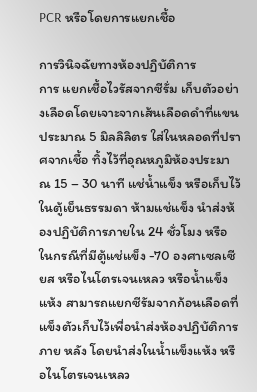PCR หรือโดยการแยกเชื้อ

การวินิจฉัยทางห้องปฏิบัติการ
การ แยกเชื้อไวรัสจากซีรั่ม เก็บตัวอย่างเลือดโดยเจาะจากเส้นเลือดดำที่แขนประมาณ 5 มิลลิลิตร ใส่ในหลอดที่ปราศจากเชื้อ ทิ้งไว้ที่อุณหภูมิห้องประมาณ 15 – 30 นาที แช่น้ำแข็ง หรือเก็บไว้ในตู้เย็นธรรมดา ห้ามแช่แข็ง นำส่งห้องปฏิบัติการภายใน 24 ชั่วโมง หรือในกรณีที่มีตู้แช่แข็ง -70 องศาเซลเซียส หรือไนโตรเจนเหลว หรือน้ำแข็งแห้ง สามารถแยกซีรัมจากก้อนเลือดที่แข็งตัวเก็บไว้เพื่อนำส่งห้องปฏิบัติการภาย หลัง โดยนำส่งในน้ำแข็งแห้ง หรือไนโตรเจนเหลว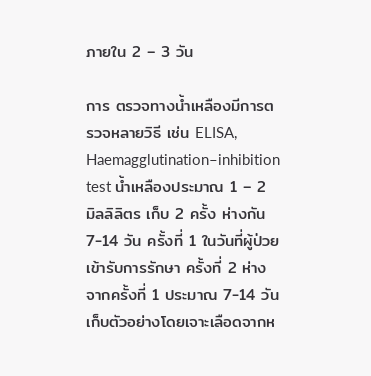ภายใน 2 – 3 วัน

การ ตรวจทางน้ำเหลืองมีการตรวจหลายวิธี เช่น ELISA, Haemagglutination–inhibition test น้ำเหลืองประมาณ 1 – 2 มิลลิลิตร เก็บ 2 ครั้ง ห่างกัน 7-14 วัน ครั้งที่ 1 ในวันที่ผู้ป่วยเข้ารับการรักษา ครั้งที่ 2 ห่างจากครั้งที่ 1 ประมาณ 7-14 วัน เก็บตัวอย่างโดยเจาะเลือดจากห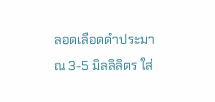ลอดเลือดดำประมาณ 3-5 มิลลิลิตร ใส่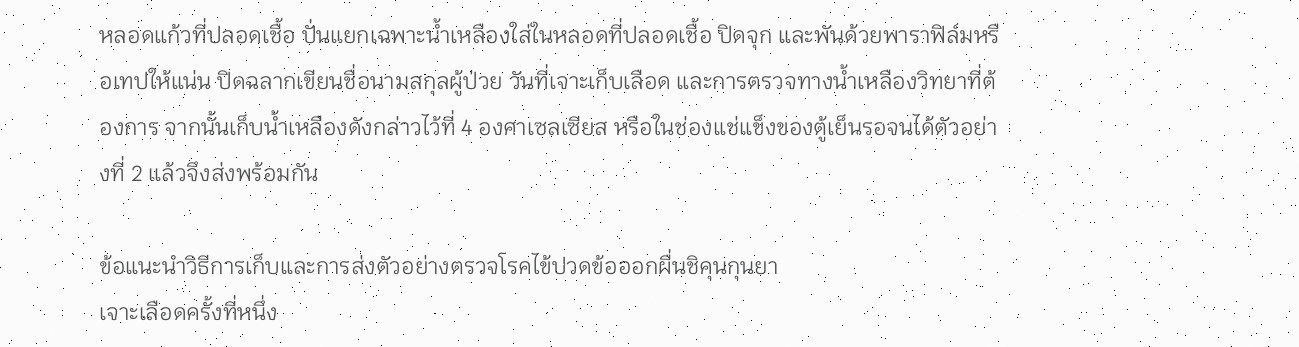หลอดแก้วที่ปลอดเชื้อ ปั่นแยกเฉพาะน้ำเหลืองใส่ในหลอดที่ปลอดเชื้อ ปิดจุก และพันด้วยพาราฟิล์มหรือเทปให้แน่น ปิดฉลากเขียนชื่อนามสกุลผู้ป่วย วันที่เจาะเก็บเลือด และการตรวจทางน้ำเหลืองวิทยาที่ต้องการ จากนั้นเก็บน้ำเหลืองดังกล่าวไว้ที่ 4 องศาเซลเซียส หรือในช่องแช่แข็งของตู้เย็นรอจนได้ตัวอย่างที่ 2 แล้วจึงส่งพร้อมกัน

ข้อแนะนำวิธีการเก็บและการส่งตัวอย่างตรวจโรคไข้ปวดข้อออกผื่นชิคุนกุนยา
เจาะเลือดครั้งที่หนึ่ง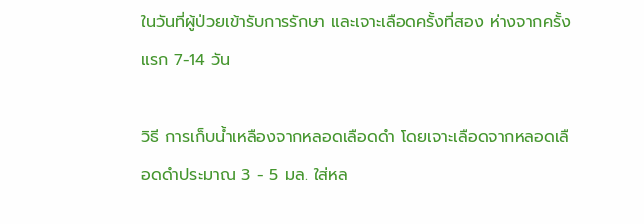ในวันที่ผู้ป่วยเข้ารับการรักษา และเจาะเลือดครั้งที่สอง ห่างจากครั้งแรก 7-14 วัน

วิธี การเก็บน้ำเหลืองจากหลอดเลือดดำ โดยเจาะเลือดจากหลอดเลือดดำประมาณ 3 - 5 มล. ใส่หล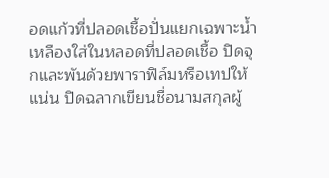อดแก้วที่ปลอดเชื้อปั่นแยกเฉพาะน้ำเหลืองใส่ในหลอดที่ปลอดเชื้อ ปิดจุกและพันด้วยพาราฟิล์มหรือเทปให้แน่น ปิดฉลากเขียนชื่อนามสกุลผู้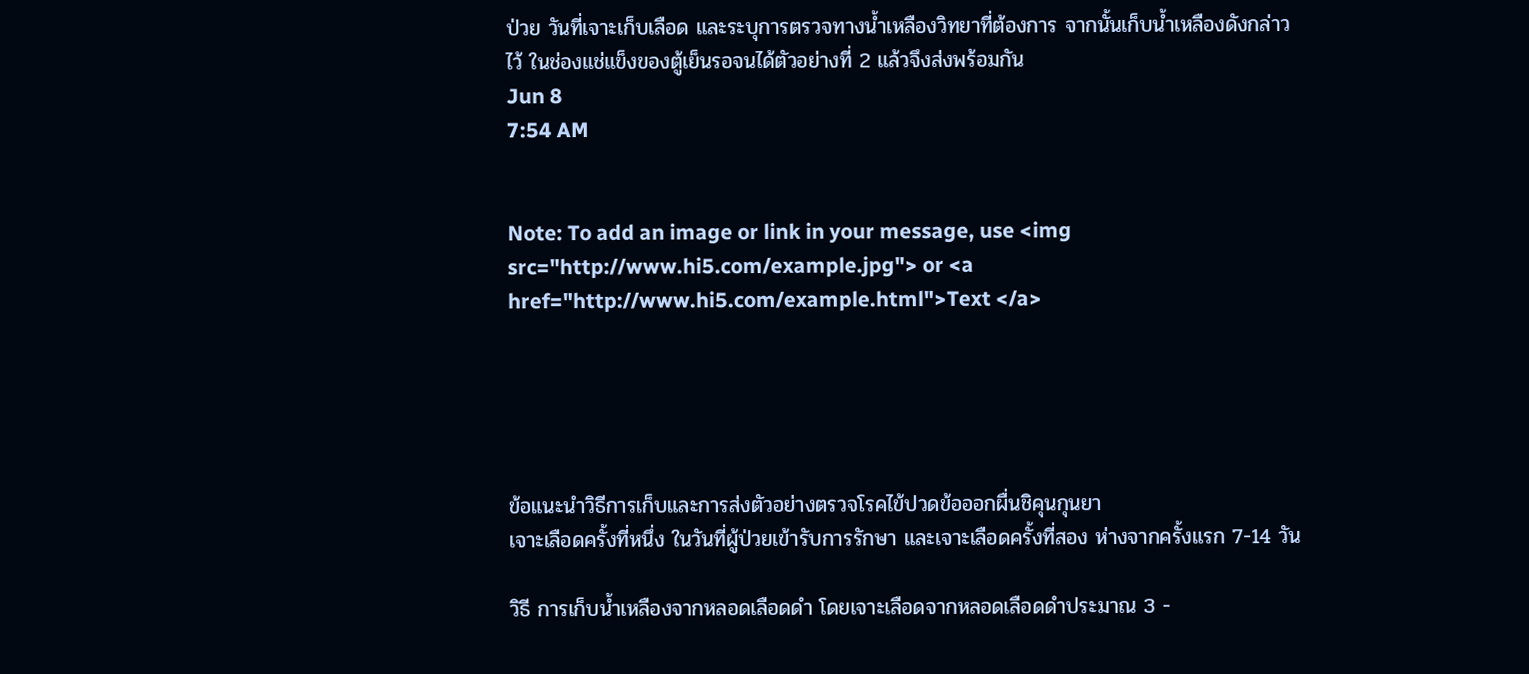ป่วย วันที่เจาะเก็บเลือด และระบุการตรวจทางน้ำเหลืองวิทยาที่ต้องการ จากนั้นเก็บน้ำเหลืองดังกล่าวไว้ ในช่องแช่แข็งของตู้เย็นรอจนได้ตัวอย่างที่ 2 แล้วจึงส่งพร้อมกัน
Jun 8
7:54 AM


Note: To add an image or link in your message, use <img src="http://www.hi5.com/example.jpg"> or <a href="http://www.hi5.com/example.html">Text </a>





ข้อแนะนำวิธีการเก็บและการส่งตัวอย่างตรวจโรคไข้ปวดข้อออกผื่นชิคุนกุนยา
เจาะเลือดครั้งที่หนึ่ง ในวันที่ผู้ป่วยเข้ารับการรักษา และเจาะเลือดครั้งที่สอง ห่างจากครั้งแรก 7-14 วัน

วิธี การเก็บน้ำเหลืองจากหลอดเลือดดำ โดยเจาะเลือดจากหลอดเลือดดำประมาณ 3 -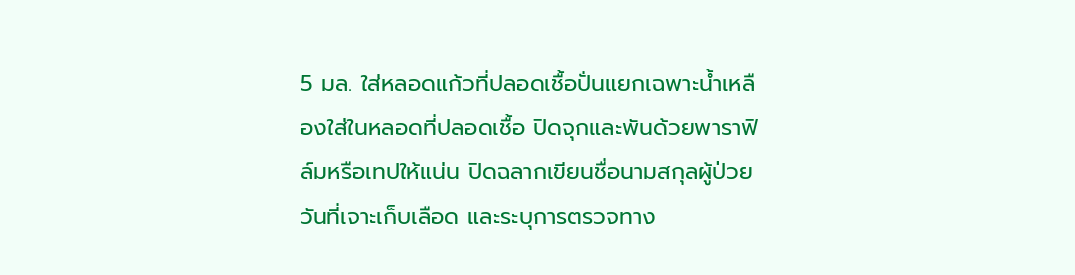5 มล. ใส่หลอดแก้วที่ปลอดเชื้อปั่นแยกเฉพาะน้ำเหลืองใส่ในหลอดที่ปลอดเชื้อ ปิดจุกและพันด้วยพาราฟิล์มหรือเทปให้แน่น ปิดฉลากเขียนชื่อนามสกุลผู้ป่วย วันที่เจาะเก็บเลือด และระบุการตรวจทาง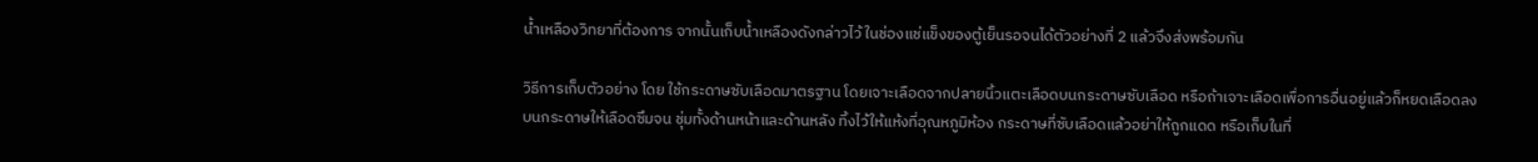น้ำเหลืองวิทยาที่ต้องการ จากนั้นเก็บน้ำเหลืองดังกล่าวไว้ ในช่องแช่แข็งของตู้เย็นรอจนได้ตัวอย่างที่ 2 แล้วจึงส่งพร้อมกัน

วิธีการเก็บตัวอย่าง โดย ใช้กระดาษซับเลือดมาตรฐาน โดยเจาะเลือดจากปลายนิ้วแตะเลือดบนกระดาษซับเลือด หรือถ้าเจาะเลือดเพื่อการอื่นอยู่แล้วก็หยดเลือดลงบนกระดาษให้เลือดซึมจน ชุ่มทั้งด้านหน้าและด้านหลัง ทิ้งไว้ให้แห้งที่อุณหภูมิห้อง กระดาษที่ซับเลือดแล้วอย่าให้ถูกแดด หรือเก็บในที่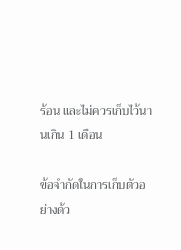ร้อน และไม่ควรเก็บไว้นานเกิน 1 เดือน

ข้อจำกัดในการเก็บตัวอย่างด้ว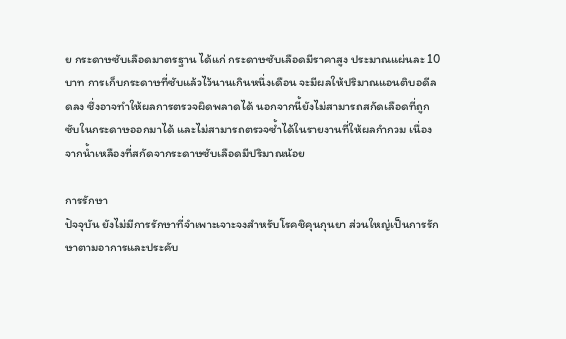ย กระดาษซับเลือดมาตรฐาน ได้แก่ กระดาษซับเลือดมีราคาสูง ประมาณแผ่นละ 10 บาท การเก็บกระดาษที่ซับแล้วไว้นานเกินหนึ่งเดือน จะมีผลให้ปริมาณแอนติบอดีลดลง ซึ่งอาจทำให้ผลการตรวจผิดพลาดได้ นอกจากนี้ยังไม่สามารถสกัดเลือดที่ถูกซับในกระดาษออกมาได้ และไม่สามารถตรวจซ้ำได้ในรายงานที่ให้ผลกำกวม เนื่องจากน้ำเหลืองที่สกัดจากระดาษซับเลือดมีปริมาณน้อย

การรักษา
ปัจจุบัน ยังไม่มีการรักษาที่จำเพาะเจาะจงสำหรับโรคชิคุนกุนยา ส่วนใหญ่เป็นการรักษาตามอาการและประคับ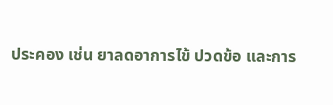ประคอง เช่น ยาลดอาการไข้ ปวดข้อ และการ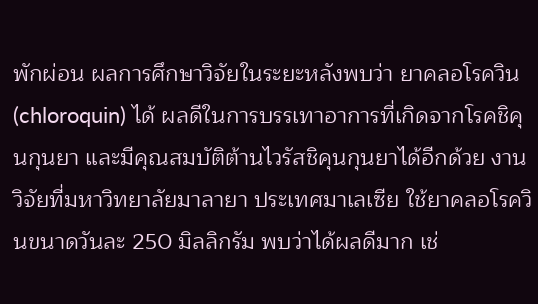พักผ่อน ผลการศึกษาวิจัยในระยะหลังพบว่า ยาคลอโรควิน (chloroquin) ได้ ผลดีในการบรรเทาอาการที่เกิดจากโรคชิคุนกุนยา และมีคุณสมบัติต้านไวรัสชิคุนกุนยาได้อีกด้วย งานวิจัยที่มหาวิทยาลัยมาลายา ประเทศมาเลเซีย ใช้ยาคลอโรควินขนาดวันละ 250 มิลลิกรัม พบว่าได้ผลดีมาก เช่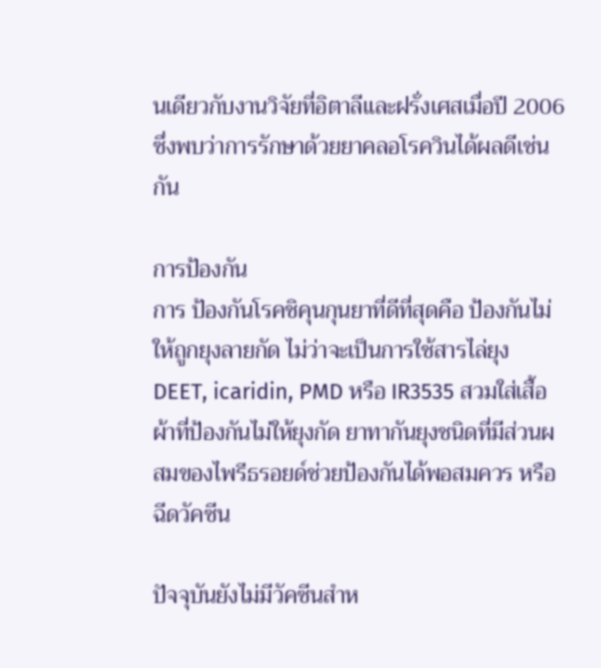นเดียวกับงานวิจัยที่อิตาลีและฝรั่งเศสเมื่อปี 2006 ซึ่งพบว่าการรักษาด้วยยาคลอโรควินได้ผลดีเช่นกัน

การป้องกัน
การ ป้องกันโรคชิคุนกุนยาที่ดีที่สุดคือ ป้องกันไม่ให้ถูกยุงลายกัด ไม่ว่าจะเป็นการใช้สารไล่ยุง DEET, icaridin, PMD หรือ IR3535 สวมใส่เสื้อผ้าที่ป้องกันไม่ให้ยุงกัด ยาทากันยุงชนิดที่มีส่วนผสมของไพรีธรอยด์ช่วยป้องกันได้พอสมควร หรือฉีดวัคซีน

ปัจจุบันยังไม่มีวัคซีนสำห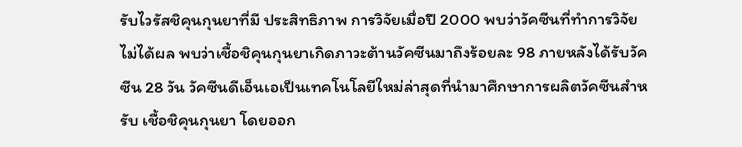รับไวรัสชิคุนกุนยาที่มี ประสิทธิภาพ การวิจัยเมื่อปี 2000 พบว่าวัคซีนที่ทำการวิจัยไม่ได้ผล พบว่าเชื้อชิคุนกุนยาเกิดภาวะต้านวัคซีนมาถึงร้อยละ 98 ภายหลังได้รับวัคซีน 28 วัน วัคซีนดีเอ็นเอเป็นเทคโนโลยีใหม่ล่าสุดที่นำมาศึกษาการผลิตวัคซีนสำหรับ เชื้อชิคุนกุนยา โดยออก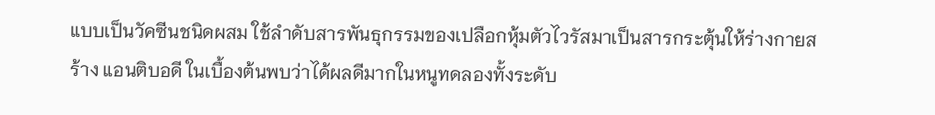แบบเป็นวัคซีนชนิดผสม ใช้ลำดับสารพันธุกรรมของเปลือกหุ้มตัวไวรัสมาเป็นสารกระตุ้นให้ร่างกายสร้าง แอนติบอดี ในเบื้องต้นพบว่าได้ผลดีมากในหนูทดลองทั้งระดับ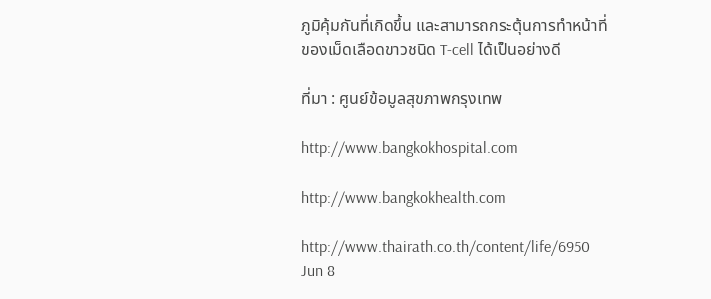ภูมิคุ้มกันที่เกิดขึ้น และสามารถกระตุ้นการทำหน้าที่ของเม็ดเลือดขาวชนิด T-cell ได้เป็นอย่างดี

ที่มา : ศูนย์ข้อมูลสุขภาพกรุงเทพ

http://www.bangkokhospital.com

http://www.bangkokhealth.com

http://www.thairath.co.th/content/life/6950
Jun 8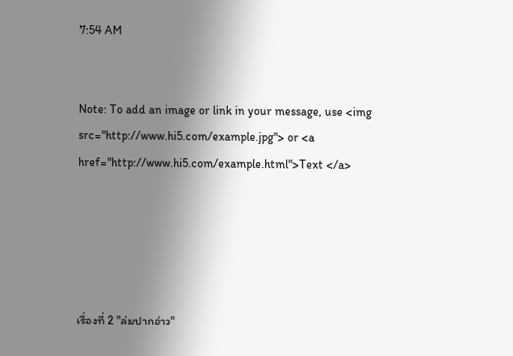7:54 AM


Note: To add an image or link in your message, use <img src="http://www.hi5.com/example.jpg"> or <a href="http://www.hi5.com/example.html">Text </a>





เรื่องที่ 2 "ล่มปากอ่าว"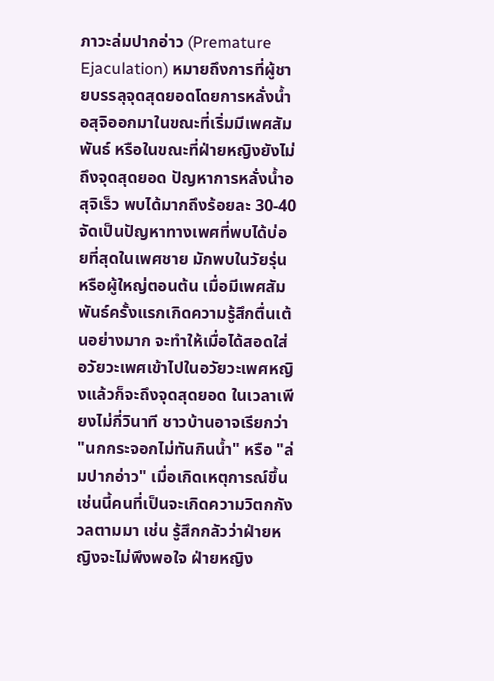ภาวะล่มปากอ่าว (Premature Ejaculation) หมายถึงการที่ผู้ชายบรรลุจุดสุดยอดโดยการหลั่งน้ำอสุจิออกมาในขณะที่เริ่มมีเพศสัมพันธ์ หรือในขณะที่ฝ่ายหญิงยังไม่ถึงจุดสุดยอด ปัญหาการหลั่งน้ำอสุจิเร็ว พบได้มากถึงร้อยละ 30-40 จัดเป็นปัญหาทางเพศที่พบได้บ่อยที่สุดในเพศชาย มักพบในวัยรุ่น หรือผู้ใหญ่ตอนต้น เมื่อมีเพศสัมพันธ์ครั้งแรกเกิดความรู้สึกตื่นเต้นอย่างมาก จะทำให้เมื่อได้สอดใส่อวัยวะเพศเข้าไปในอวัยวะเพศหญิงแล้วก็จะถึงจุดสุดยอด ในเวลาเพียงไม่กี่วินาที ชาวบ้านอาจเรียกว่า "นกกระจอกไม่ทันกินน้ำ" หรือ "ล่มปากอ่าว" เมื่อเกิดเหตุการณ์ขึ้นเช่นนี้คนที่เป็นจะเกิดความวิตกกังวลตามมา เช่น รู้สึกกลัวว่าฝ่ายหญิงจะไม่พึงพอใจ ฝ่ายหญิง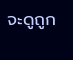จะดูถูก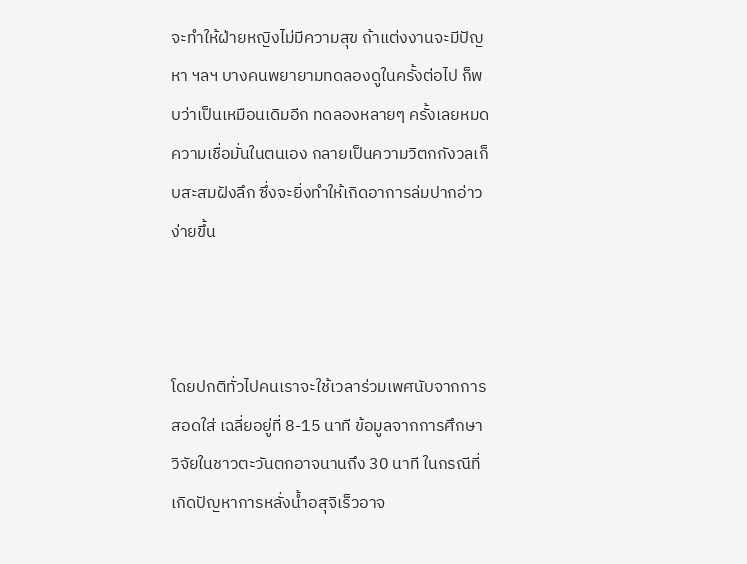จะทำให้ฝ่ายหญิงไม่มีความสุข ถ้าแต่งงานจะมีปัญหา ฯลฯ บางคนพยายามทดลองดูในครั้งต่อไป ก็พบว่าเป็นเหมือนเดิมอีก ทดลองหลายๆ ครั้งเลยหมดความเชื่อมั่นในตนเอง กลายเป็นความวิตกกังวลเก็บสะสมฝังลึก ซึ่งจะยิ่งทำให้เกิดอาการล่มปากอ่าวง่ายขึ้น



โดยปกติทั่วไปคนเราจะใช้เวลาร่วมเพศนับจากการสอดใส่ เฉลี่ยอยู่ที่ 8-15 นาที ข้อมูลจากการศึกษาวิจัยในชาวตะวันตกอาจนานถึง 30 นาที ในกรณีที่เกิดปัญหาการหลั่งน้ำอสุจิเร็วอาจ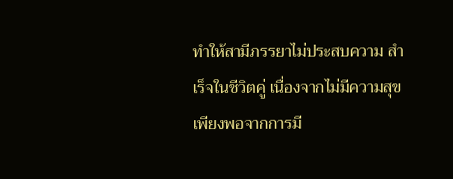ทำให้สามีภรรยาไม่ประสบความ สำเร็จในชีวิตคู่ เนื่องจากไม่มีความสุขเพียงพอจากการมี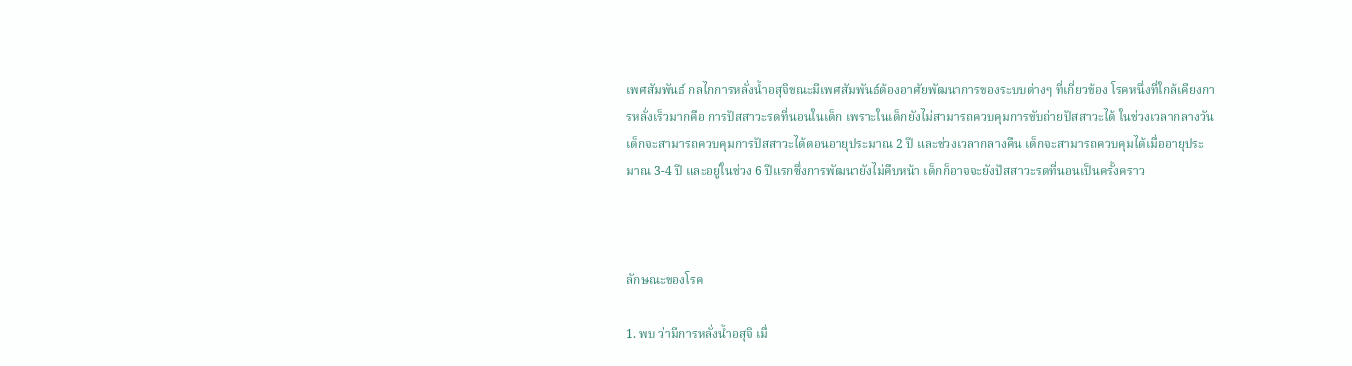เพศสัมพันธ์ กลไกการหลั่งน้ำอสุจิขณะมีเพศสัมพันธ์ต้องอาศัยพัฒนาการของระบบต่างๆ ที่เกี่ยวข้อง โรคหนึ่งที่ใกล้เคียงการหลั่งเร็วมากคือ การปัสสาวะรดที่นอนในเด็ก เพราะในเด็กยังไม่สามารถควบคุมการขับถ่ายปัสสาวะได้ ในช่วงเวลากลางวันเด็กจะสามารถควบคุมการปัสสาวะได้ตอนอายุประมาณ 2 ปี และช่วงเวลากลางคืน เด็กจะสามารถควบคุมได้เมื่ออายุประมาณ 3-4 ปี และอยู่ในช่วง 6 ปีแรกซึ่งการพัฒนายังไม่คืบหน้า เด็กก็อาจจะยังปัสสาวะรดที่นอนเป็นครั้งคราว



ลักษณะของโรค

1. พบ ว่ามีการหลั่งน้ำอสุจิ เมื่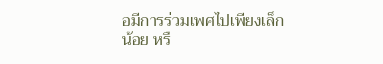อมีการร่วมเพศไปเพียงเล็กน้อย หรื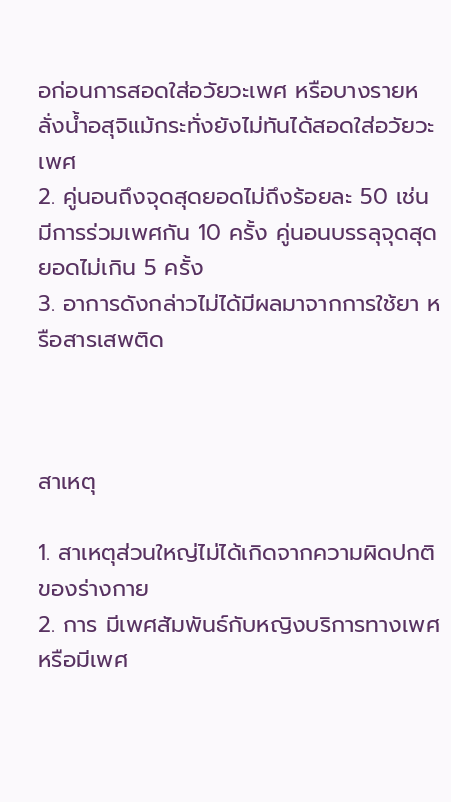อก่อนการสอดใส่อวัยวะเพศ หรือบางรายหลั่งน้ำอสุจิแม้กระทั่งยังไม่ทันได้สอดใส่อวัยวะเพศ
2. คู่นอนถึงจุดสุดยอดไม่ถึงร้อยละ 50 เช่น มีการร่วมเพศกัน 10 ครั้ง คู่นอนบรรลุจุดสุดยอดไม่เกิน 5 ครั้ง
3. อาการดังกล่าวไม่ได้มีผลมาจากการใช้ยา หรือสารเสพติด



สาเหตุ

1. สาเหตุส่วนใหญ่ไม่ได้เกิดจากความผิดปกติของร่างกาย
2. การ มีเพศสัมพันธ์กับหญิงบริการทางเพศ หรือมีเพศ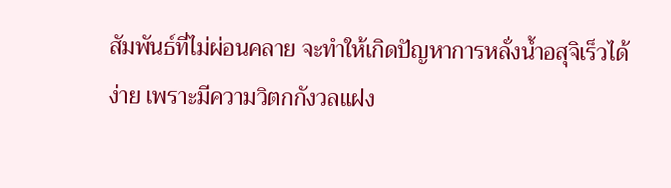สัมพันธ์ที่ไม่ผ่อนคลาย จะทำให้เกิดปัญหาการหลั่งน้ำอสุจิเร็วได้ง่าย เพราะมีความวิตกกังวลแฝง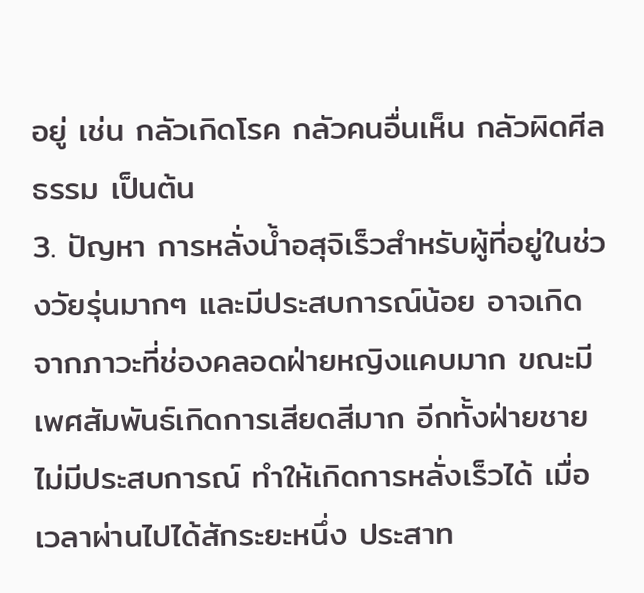อยู่ เช่น กลัวเกิดโรค กลัวคนอื่นเห็น กลัวผิดศีลธรรม เป็นต้น
3. ปัญหา การหลั่งน้ำอสุจิเร็วสำหรับผู้ที่อยู่ในช่วงวัยรุ่นมากๆ และมีประสบการณ์น้อย อาจเกิดจากภาวะที่ช่องคลอดฝ่ายหญิงแคบมาก ขณะมีเพศสัมพันธ์เกิดการเสียดสีมาก อีกทั้งฝ่ายชายไม่มีประสบการณ์ ทำให้เกิดการหลั่งเร็วได้ เมื่อเวลาผ่านไปได้สักระยะหนึ่ง ประสาท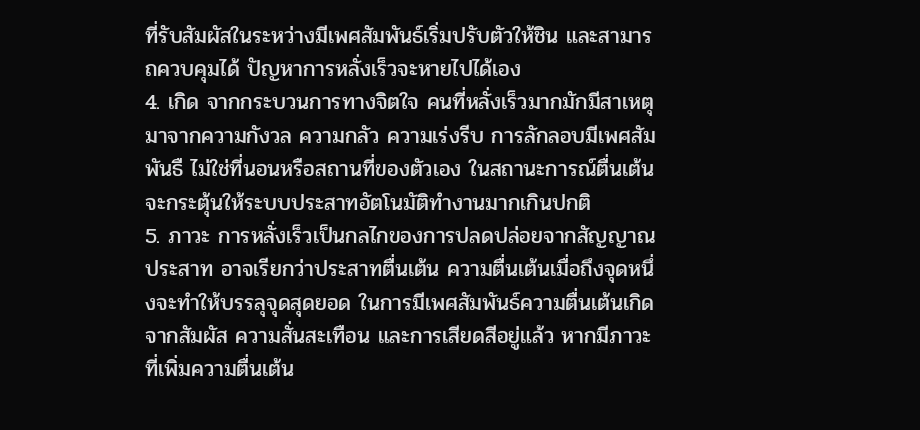ที่รับสัมผัสในระหว่างมีเพศสัมพันธ์เริ่มปรับตัวให้ชิน และสามารถควบคุมได้ ปัญหาการหลั่งเร็วจะหายไปได้เอง
4. เกิด จากกระบวนการทางจิตใจ คนที่หลั่งเร็วมากมักมีสาเหตุมาจากความกังวล ความกลัว ความเร่งรีบ การลักลอบมีเพศสัมพันธื ไม่ใช่ที่นอนหรือสถานที่ของตัวเอง ในสถานะการณ์ตื่นเต้น จะกระตุ้นให้ระบบประสาทอัตโนมัติทำงานมากเกินปกติ
5. ภาวะ การหลั่งเร็วเป็นกลไกของการปลดปล่อยจากสัญญาณประสาท อาจเรียกว่าประสาทตื่นเต้น ความตื่นเต้นเมื่อถึงจุดหนึ่งจะทำให้บรรลุจุดสุดยอด ในการมีเพศสัมพันธ์ความตื่นเต้นเกิดจากสัมผัส ความสั่นสะเทือน และการเสียดสีอยู่แล้ว หากมีภาวะที่เพิ่มความตื่นเต้น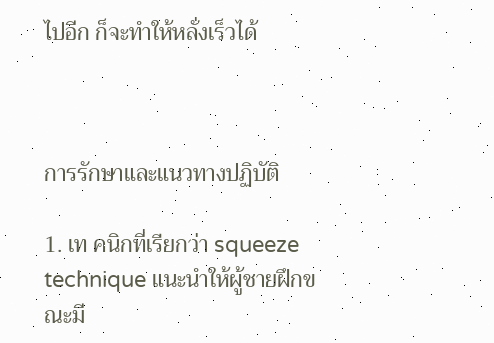ไปอีก ก็จะทำให้หลั่งเร็วได้



การรักษาและแนวทางปฏิบัติ

1. เท คนิกที่เรียกว่า squeeze technique แนะนำให้ผู้ชายฝึกขณะมี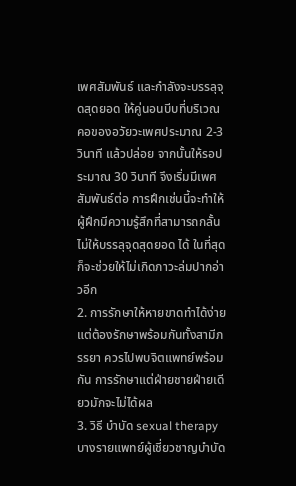เพศสัมพันธ์ และกำลังจะบรรลุจุดสุดยอด ให้คู่นอนบีบที่บริเวณคอของอวัยวะเพศประมาณ 2-3 วินาที แล้วปล่อย จากนั้นให้รอประมาณ 30 วินาที จึงเริ่มมีเพศสัมพันธ์ต่อ การฝึกเช่นนี้จะทำให้ผู้ฝึกมีความรู้สึกที่สามารถกลั้นไม่ให้บรรลุจุดสุดยอด ได้ ในที่สุดก็จะช่วยให้ไม่เกิดภาวะล่มปากอ่าวอีก
2. การรักษาให้หายขาดทำได้ง่าย แต่ต้องรักษาพร้อมกันทั้งสามีภรรยา ควรไปพบจิตแพทย์พร้อมกัน การรักษาแต่ฝ่ายชายฝ่ายเดียวมักจะไม่ได้ผล
3. วิธี บำบัด sexual therapy บางรายแพทย์ผู้เชี่ยวชาญบำบัด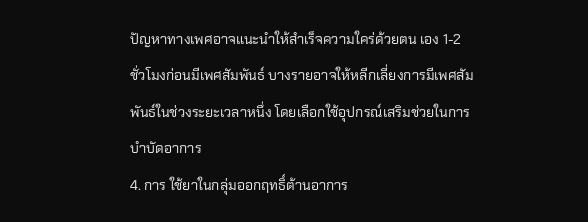ปัญหาทางเพศอาจแนะนำให้สำเร็จความใคร่ด้วยตน เอง 1-2 ชั่วโมงก่อนมีเพศสัมพันธ์ บางรายอาจให้หลีกเลี่ยงการมีเพศสัมพันธ์ในช่วงระยะเวลาหนึ่ง โดยเลือกใช้อุปกรณ์เสริมช่วยในการบำบัดอาการ
4. การ ใช้ยาในกลุ่มออกฤทธิ์ต้านอาการ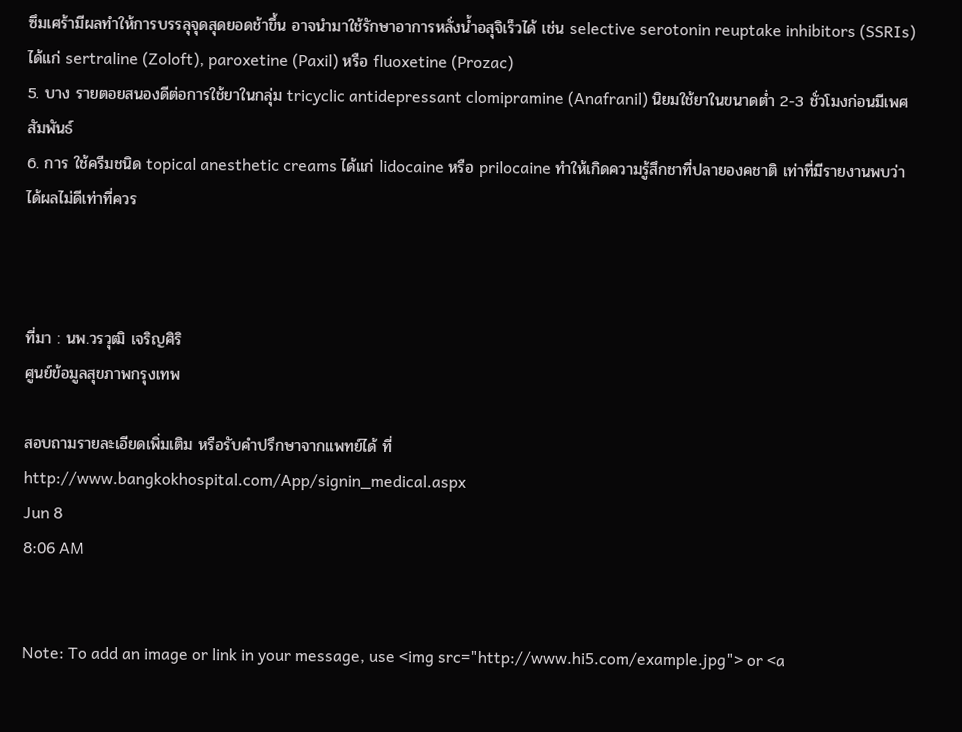ซึมเศร้ามีผลทำให้การบรรลุจุดสุดยอดช้าขึ้น อาจนำมาใช้รักษาอาการหลั่งน้ำอสุจิเร็วได้ เช่น selective serotonin reuptake inhibitors (SSRIs) ได้แก่ sertraline (Zoloft), paroxetine (Paxil) หรือ fluoxetine (Prozac)
5. บาง รายตอยสนองดีต่อการใช้ยาในกลุ่ม tricyclic antidepressant clomipramine (Anafranil) นิยมใช้ยาในขนาดต่ำ 2-3 ชั่วโมงก่อนมีเพศสัมพันธ์
6. การ ใช้ครีมชนิด topical anesthetic creams ได้แก่ lidocaine หรือ prilocaine ทำให้เกิดความรู้สึกชาที่ปลายองคชาติ เท่าที่มีรายงานพบว่าได้ผลไม่ดีเท่าที่ควร



ที่มา : นพ.วรวุฒิ เจริญศิริ
ศูนย์ข้อมูลสุขภาพกรุงเทพ

สอบถามรายละเอียดเพิ่มเติม หรือรับคำปรึกษาจากแพทย์ได้ ที่
http://www.bangkokhospital.com/App/signin_medical.aspx
Jun 8
8:06 AM


Note: To add an image or link in your message, use <img src="http://www.hi5.com/example.jpg"> or <a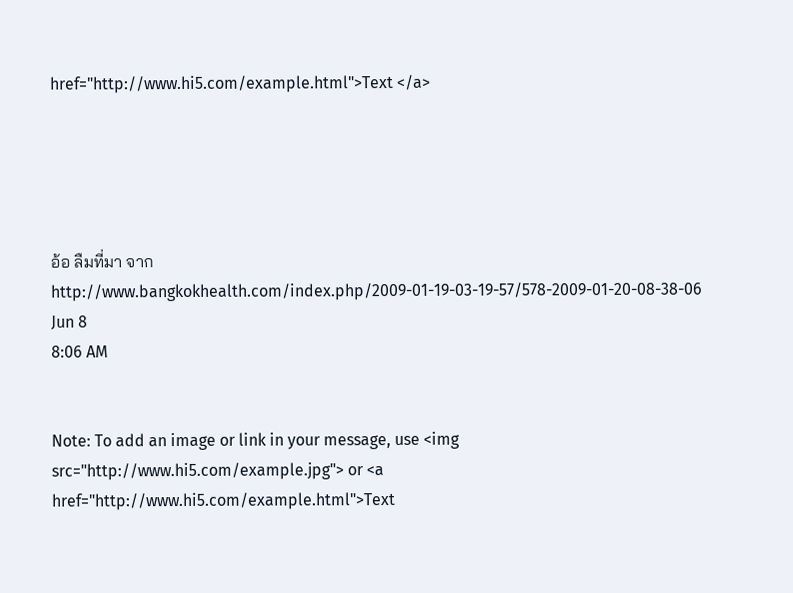href="http://www.hi5.com/example.html">Text </a>





อ้อ ลืมที่มา จาก
http://www.bangkokhealth.com/index.php/2009-01-19-03-19-57/578-2009-01-20-08-38-06
Jun 8
8:06 AM


Note: To add an image or link in your message, use <img src="http://www.hi5.com/example.jpg"> or <a href="http://www.hi5.com/example.html">Text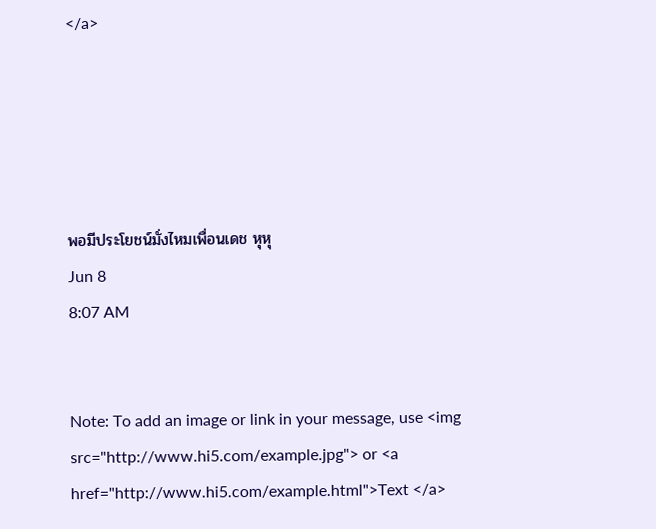</a>





พอมีประโยชน์มั่งไหมเพื่อนเดช หุหุ
Jun 8
8:07 AM


Note: To add an image or link in your message, use <img src="http://www.hi5.com/example.jpg"> or <a href="http://www.hi5.com/example.html">Text </a>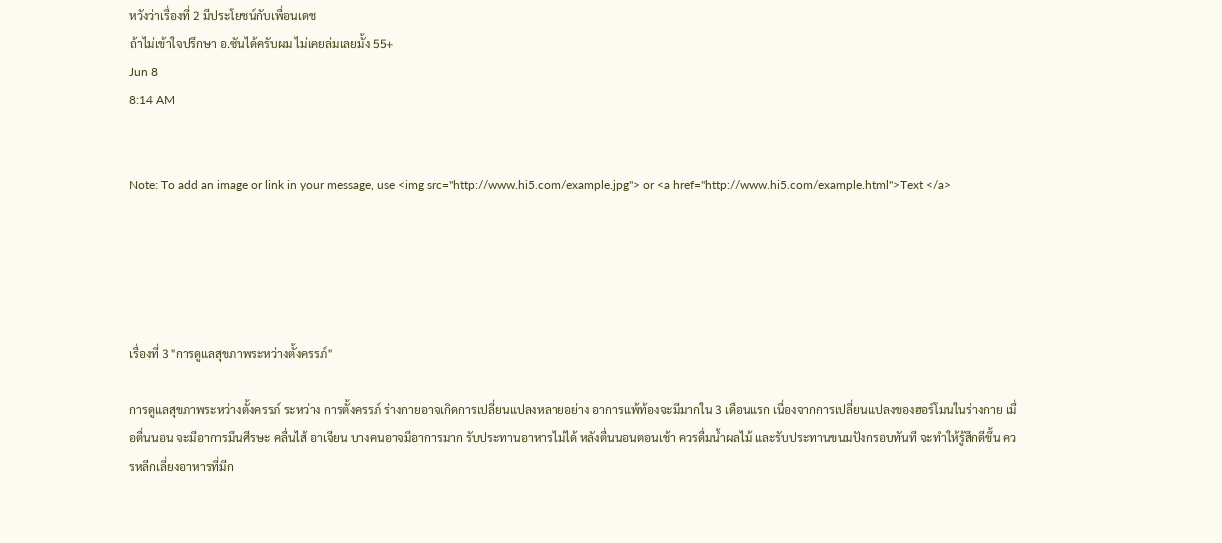หวังว่าเรื่องที่ 2 มีประโยชน์กับเพื่อนเดช
ถ้าไม่เข้าใจปรึกษา อ.ซันได้ครับผม ไม่เคยล่มเลยมั้ง 55+
Jun 8
8:14 AM


Note: To add an image or link in your message, use <img src="http://www.hi5.com/example.jpg"> or <a href="http://www.hi5.com/example.html">Text </a>





เรื่องที่ 3 "การดูแลสุขภาพระหว่างตั้งครรภ์"

การดูแลสุขภาพระหว่างตั้งครรภ์ ระหว่าง การตั้งครรภ์ ร่างกายอาจเกิดการเปลี่ยนแปลงหลายอย่าง อาการแพ้ท้องจะมีมากใน 3 เดือนแรก เนื่องจากการเปลี่ยนแปลงของฮอร์โมนในร่างกาย เมื่อตื่นนอน จะมีอาการมึนศีรษะ คลื่นไส้ อาเจียน บางคนอาจมีอาการมาก รับประทานอาหารไม่ได้ หลังตื่นนอนตอนเช้า ควรดื่มน้ำผลไม้ และรับประทานขนมปังกรอบทันที จะทำให้รู้สึกดีขึ้น ควรหลีกเลี่ยงอาหารที่มีก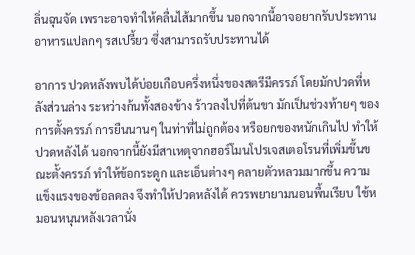ลิ่นฉุนจัด เพราะอาจทำให้คลื่นไส้มากขึ้น นอกจากนี้อาจอยากรับประทานอาหารแปลกๆ รสเปรี้ยว ซึ่งสามารถรับประทานได้

อาการ ปวดหลังพบได้บ่อยเกือบครึ่งหนึ่งของสตรีมีครรภ์ โดยมักปวดที่หลังส่วนล่าง ระหว่างก้นทั้งสองข้าง ร้าวลงไปที่ต้นขา มักเป็นช่วงท้ายๆ ของการตั้งครรภ์ การยืนนานๆ ในท่าที่ไม่ถูกต้อง หรือยกของหนักเกินไป ทำให้ปวดหลังได้ นอกจากนี้ยังมีสาเหตุจากฮอร์โมนโปรเจสเตอโรนที่เพิ่มขึ้นขณะตั้งครรภ์ ทำให้ข้อกระดูก และเอ็นต่างๆ คลายตัวหลวมมากขึ้น ความแข็งแรงของข้อลดลง จึงทำให้ปวดหลังได้ ควรพยายามนอนพื้นเรียบ ใช้หมอนหนุนหลังเวลานั่ง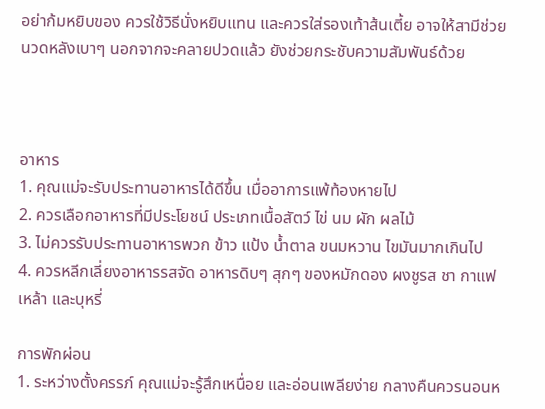อย่าก้มหยิบของ ควรใช้วิธีนั่งหยิบแทน และควรใส่รองเท้าส้นเตี้ย อาจให้สามีช่วยนวดหลังเบาๆ นอกจากจะคลายปวดแล้ว ยังช่วยกระชับความสัมพันธ์ด้วย



อาหาร
1. คุณแม่จะรับประทานอาหารได้ดีขึ้น เมื่ออาการแพ้ท้องหายไป
2. ควรเลือกอาหารที่มีประโยชน์ ประเภทเนื้อสัตว์ ไข่ นม ผัก ผลไม้
3. ไม่ควรรับประทานอาหารพวก ข้าว แป้ง น้ำตาล ขนมหวาน ไขมันมากเกินไป
4. ควรหลีกเลี่ยงอาหารรสจัด อาหารดิบๆ สุกๆ ของหมักดอง ผงชูรส ชา กาแฟ เหล้า และบุหรี่

การพักผ่อน
1. ระหว่างตั้งครรภ์ คุณแม่จะรู้สึกเหนื่อย และอ่อนเพลียง่าย กลางคืนควรนอนห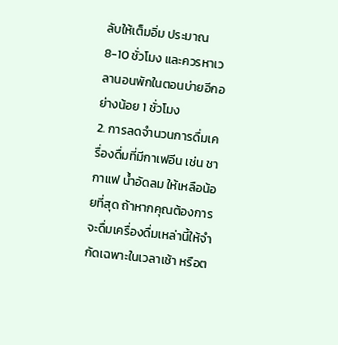ลับให้เต็มอิ่ม ประมาณ 8-10 ชั่วโมง และควรหาเวลานอนพักในตอนบ่ายอีกอย่างน้อย 1 ชั่วโมง
2. การลดจำนวนการดื่มเครื่องดื่มที่มีกาเฟอีน เช่น ชา กาแฟ น้ำอัดลม ให้เหลือน้อยที่สุด ถ้าหากคุณต้องการจะดื่มเครื่องดื่มเหล่านี้ให้จำกัดเฉพาะในเวลาเช้า หรือต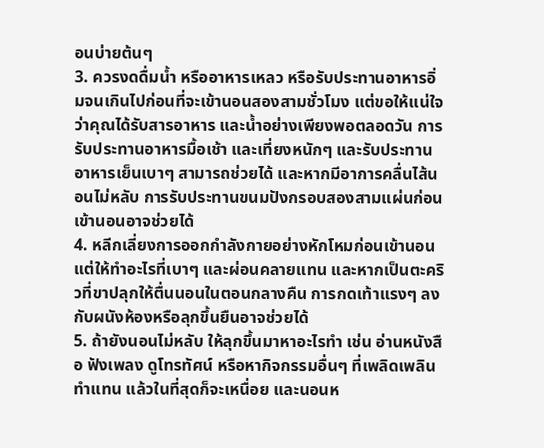อนบ่ายต้นๆ
3. ควรงดดื่มน้ำ หรืออาหารเหลว หรือรับประทานอาหารอิ่มจนเกินไปก่อนที่จะเข้านอนสองสามชั่วโมง แต่ขอให้แน่ใจว่าคุณได้รับสารอาหาร และน้ำอย่างเพียงพอตลอดวัน การรับประทานอาหารมื้อเช้า และเที่ยงหนักๆ และรับประทานอาหารเย็นเบาๆ สามารถช่วยได้ และหากมีอาการคลื่นไส้นอนไม่หลับ การรับประทานขนมปังกรอบสองสามแผ่นก่อนเข้านอนอาจช่วยได้
4. หลีกเลี่ยงการออกกำลังกายอย่างหักโหมก่อนเข้านอน แต่ให้ทำอะไรที่เบาๆ และผ่อนคลายแทน และหากเป็นตะคริวที่ขาปลุกให้ตื่นนอนในตอนกลางคืน การกดเท้าแรงๆ ลงกับผนังห้องหรือลุกขึ้นยืนอาจช่วยได้
5. ถ้ายังนอนไม่หลับ ให้ลุกขึ้นมาหาอะไรทำ เช่น อ่านหนังสือ ฟังเพลง ดูโทรทัศน์ หรือหากิจกรรมอื่นๆ ที่เพลิดเพลินทำแทน แล้วในที่สุดก็จะเหนื่อย และนอนห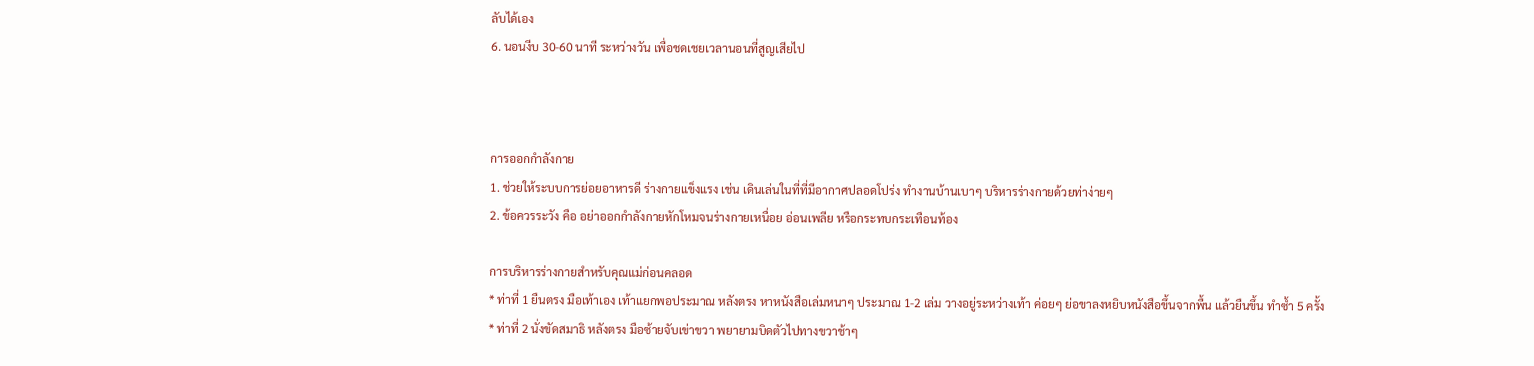ลับได้เอง
6. นอนงีบ 30-60 นาที ระหว่างวัน เพื่อชดเชยเวลานอนที่สูญเสียไป



การออกกำลังกาย
1. ช่วยให้ระบบการย่อยอาหารดี ร่างกายแข็งแรง เช่น เดินเล่นในที่ที่มีอากาศปลอดโปร่ง ทำงานบ้านเบาๆ บริหารร่างกายด้วยท่าง่ายๆ
2. ข้อควรระวัง คือ อย่าออกกำลังกายหักโหมจนร่างกายเหนื่อย อ่อนเพลีย หรือกระทบกระเทือนท้อง

การบริหารร่างกายสำหรับคุณแม่ก่อนคลอด
* ท่าที่ 1 ยืนตรง มือเท้าเอง เท้าแยกพอประมาณ หลังตรง หาหนังสือเล่มหนาๆ ประมาณ 1-2 เล่ม วางอยู่ระหว่างเท้า ค่อยๆ ย่อขาลงหยิบหนังสือขึ้นจากพื้น แล้วยืนขึ้น ทำซ้ำ 5 ครั้ง
* ท่าที่ 2 นั่งขัดสมาธิ หลังตรง มือซ้ายจับเข่าขวา พยายามบิดตัวไปทางขวาช้าๆ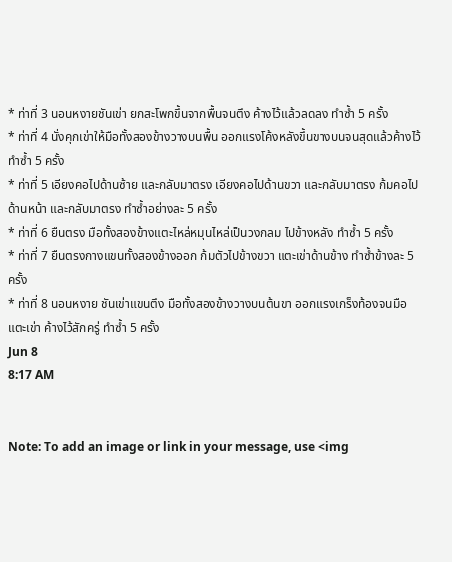* ท่าที่ 3 นอนหงายชันเข่า ยกสะโพกขึ้นจากพื้นจนตึง ค้างไว้แล้วลดลง ทำซ้ำ 5 ครั้ง
* ท่าที่ 4 นั่งคุกเข่าให้มือทั้งสองข้างวางบนพื้น ออกแรงโค้งหลังขึ้นขางบนจนสุดแล้วค้างไว้ ทำซ้ำ 5 ครั้ง
* ท่าที่ 5 เอียงคอไปด้านซ้าย และกลับมาตรง เอียงคอไปด้านขวา และกลับมาตรง ก้มคอไปด้านหน้า และกลับมาตรง ทำซ้ำอย่างละ 5 ครั้ง
* ท่าที่ 6 ยืนตรง มือทั้งสองข้างแตะไหล่หมุนไหล่เป็นวงกลม ไปข้างหลัง ทำซ้ำ 5 ครั้ง
* ท่าที่ 7 ยืนตรงกางแขนทั้งสองข้างออก ก้มตัวไปข้างขวา แตะเข่าด้านข้าง ทำซ้ำข้างละ 5 ครั้ง
* ท่าที่ 8 นอนหงาย ชันเข่าแขนตึง มือทั้งสองข้างวางบนต้นขา ออกแรงเกร็งท้องจนมือแตะเข่า ค้างไว้สักครู่ ทำซ้ำ 5 ครั้ง
Jun 8
8:17 AM


Note: To add an image or link in your message, use <img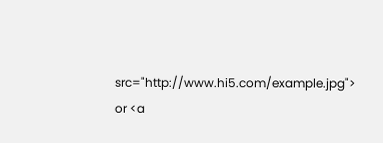src="http://www.hi5.com/example.jpg"> or <a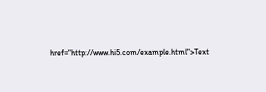href="http://www.hi5.com/example.html">Text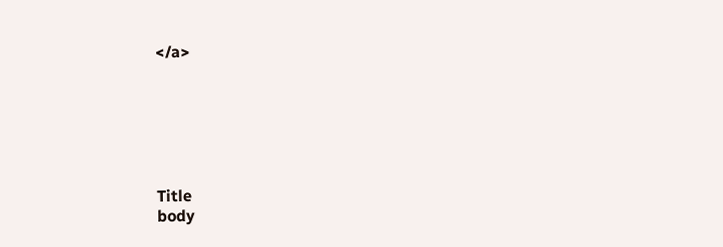</a>






Title
body